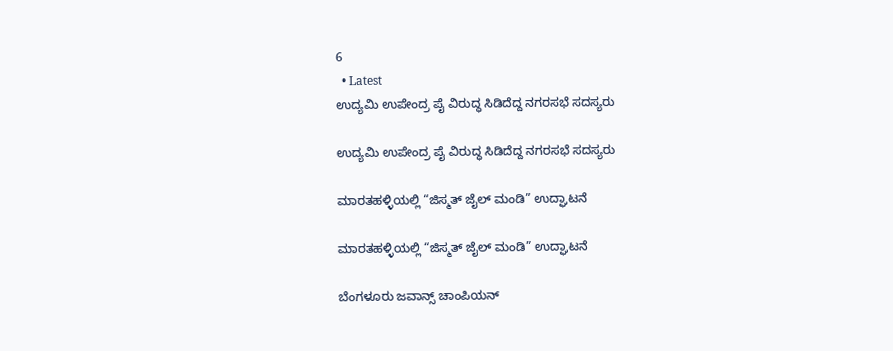6
  • Latest
ಉದ್ಯಮಿ ಉಪೇಂದ್ರ ಪೈ ವಿರುದ್ಧ ಸಿಡಿದೆದ್ದ ನಗರಸಭೆ ಸದಸ್ಯರು

ಉದ್ಯಮಿ ಉಪೇಂದ್ರ ಪೈ ವಿರುದ್ಧ ಸಿಡಿದೆದ್ದ ನಗರಸಭೆ ಸದಸ್ಯರು

ಮಾರತಹಳ್ಳಿಯಲ್ಲಿ “ಜಿಸ್ಮತ್ ಜೈಲ್ ಮಂಡಿ” ಉದ್ಘಾಟನೆ

ಮಾರತಹಳ್ಳಿಯಲ್ಲಿ “ಜಿಸ್ಮತ್ ಜೈಲ್ ಮಂಡಿ” ಉದ್ಘಾಟನೆ

ಬೆಂಗಳೂರು ಜವಾನ್ಸ್ ಚಾಂಪಿಯನ್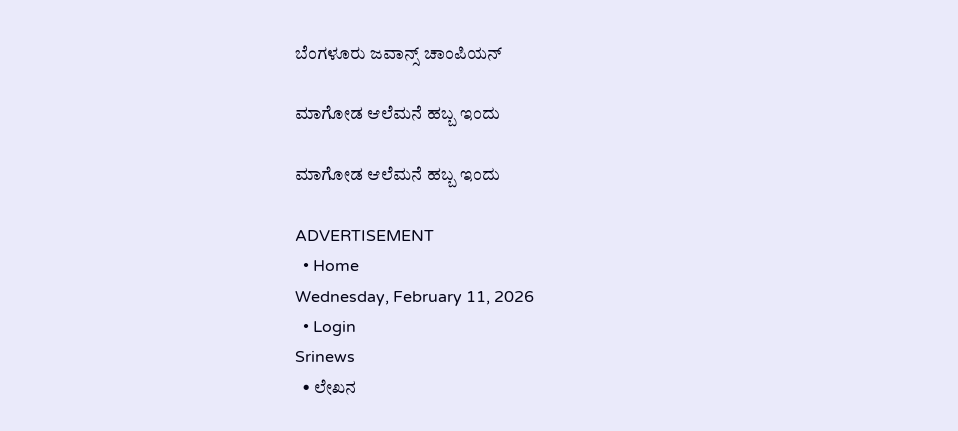ಬೆಂಗಳೂರು ಜವಾನ್ಸ್ ಚಾಂಪಿಯನ್

ಮಾಗೋಡ ಆಲೆಮನೆ ಹಬ್ಬ ಇಂದು

ಮಾಗೋಡ ಆಲೆಮನೆ ಹಬ್ಬ ಇಂದು

ADVERTISEMENT
  • Home
Wednesday, February 11, 2026
  • Login
Srinews
  • ಲೇಖನ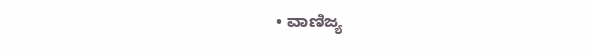• ವಾಣಿಜ್ಯ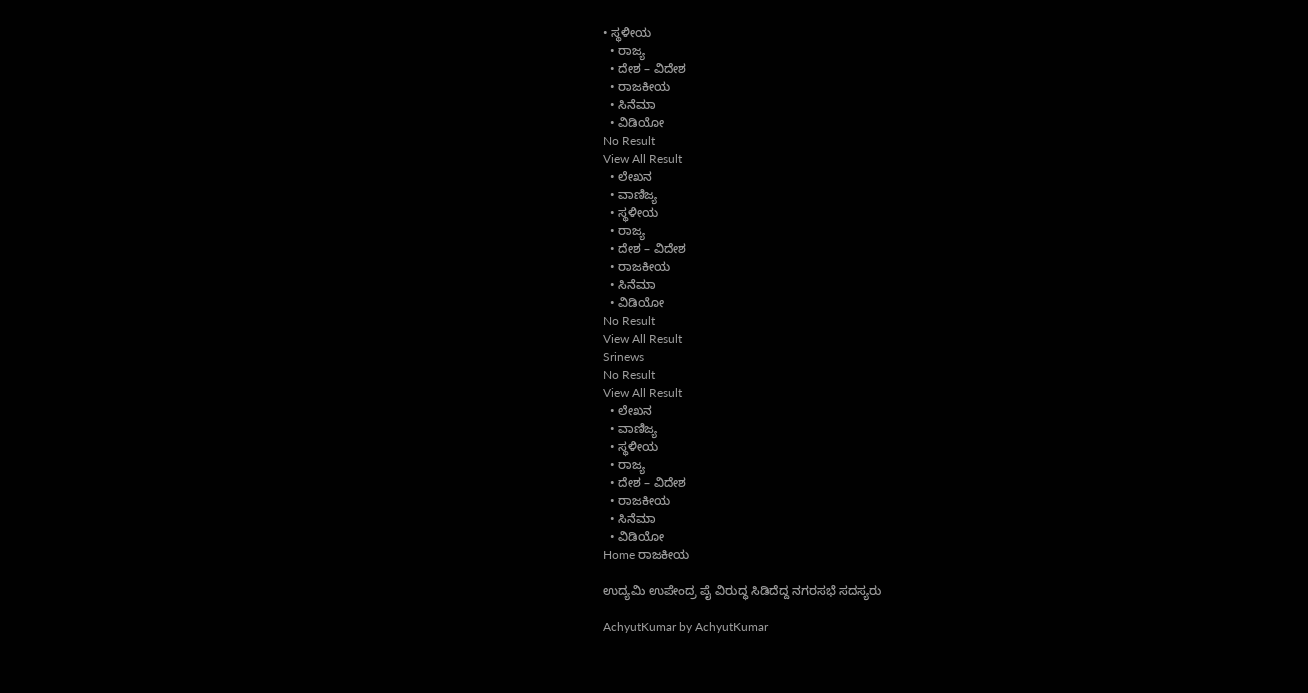• ಸ್ಥಳೀಯ
  • ರಾಜ್ಯ
  • ದೇಶ – ವಿದೇಶ
  • ರಾಜಕೀಯ
  • ಸಿನೆಮಾ
  • ವಿಡಿಯೋ
No Result
View All Result
  • ಲೇಖನ
  • ವಾಣಿಜ್ಯ
  • ಸ್ಥಳೀಯ
  • ರಾಜ್ಯ
  • ದೇಶ – ವಿದೇಶ
  • ರಾಜಕೀಯ
  • ಸಿನೆಮಾ
  • ವಿಡಿಯೋ
No Result
View All Result
Srinews
No Result
View All Result
  • ಲೇಖನ
  • ವಾಣಿಜ್ಯ
  • ಸ್ಥಳೀಯ
  • ರಾಜ್ಯ
  • ದೇಶ – ವಿದೇಶ
  • ರಾಜಕೀಯ
  • ಸಿನೆಮಾ
  • ವಿಡಿಯೋ
Home ರಾಜಕೀಯ

ಉದ್ಯಮಿ ಉಪೇಂದ್ರ ಪೈ ವಿರುದ್ಧ ಸಿಡಿದೆದ್ದ ನಗರಸಭೆ ಸದಸ್ಯರು

AchyutKumar by AchyutKumar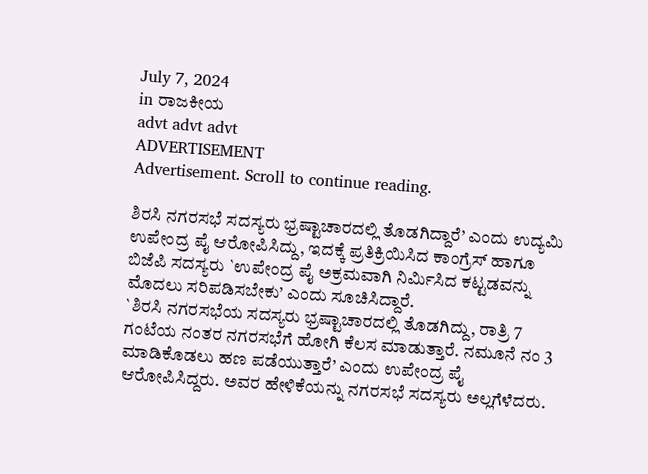July 7, 2024
in ರಾಜಕೀಯ
advt advt advt
ADVERTISEMENT
Advertisement. Scroll to continue reading.

ಶಿರಸಿ ನಗರಸಭೆ ಸದಸ್ಯರು ಭ್ರಷ್ಟಾಚಾರದಲ್ಲಿ ತೊಡಗಿದ್ದಾರೆ’ ಎಂದು ಉದ್ಯಮಿ ಉಪೇಂದ್ರ ಪೈ ಆರೋಪಿಸಿದ್ದು, ಇದಕ್ಕೆ ಪ್ರತಿಕ್ರಿಯಿಸಿದ ಕಾಂಗ್ರೆಸ್ ಹಾಗೂ ಬಿಜೆಪಿ ಸದಸ್ಯರು `ಉಪೇಂದ್ರ ಪೈ ಅಕ್ರಮವಾಗಿ ನಿರ್ಮಿಸಿದ ಕಟ್ಟಡವನ್ನು ಮೊದಲು ಸರಿಪಡಿಸಬೇಕು’ ಎಂದು ಸೂಚಿಸಿದ್ದಾರೆ.
`ಶಿರಸಿ ನಗರಸಭೆಯ ಸದಸ್ಯರು ಭ್ರಷ್ಟಾಚಾರದಲ್ಲಿ ತೊಡಗಿದ್ದು, ರಾತ್ರಿ 7 ಗಂಟೆಯ ನಂತರ ನಗರಸಭೆಗೆ ಹೋಗಿ ಕೆಲಸ ಮಾಡುತ್ತಾರೆ. ನಮೂನೆ ನಂ 3 ಮಾಡಿಕೊಡಲು ಹಣ ಪಡೆಯುತ್ತಾರೆ’ ಎಂದು ಉಪೇಂದ್ರ ಪೈ ಆರೋಪಿಸಿದ್ದರು. ಅವರ ಹೇಳಿಕೆಯನ್ನು ನಗರಸಭೆ ಸದಸ್ಯರು ಅಲ್ಲಗೆಳೆದರು.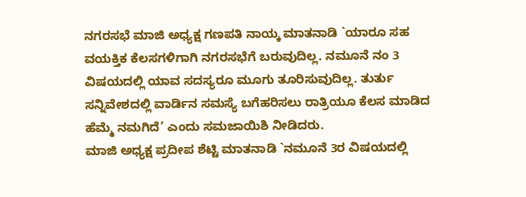ನಗರಸಭೆ ಮಾಜಿ ಅಧ್ಯಕ್ಷ ಗಣಪತಿ ನಾಯ್ಕ ಮಾತನಾಡಿ `ಯಾರೂ ಸಹ ವಯಕ್ತಿಕ ಕೆಲಸಗಳಿಗಾಗಿ ನಗರಸಭೆಗೆ ಬರುವುದಿಲ್ಲ. ನಮೂನೆ ನಂ 3 ವಿಷಯದಲ್ಲಿ ಯಾವ ಸದಸ್ಯರೂ ಮೂಗು ತೂರಿಸುವುದಿಲ್ಲ. ತುರ್ತು ಸನ್ನಿವೇಶದಲ್ಲಿ ವಾರ್ಡಿನ ಸಮಸ್ಯೆ ಬಗೆಹರಿಸಲು ರಾತ್ರಿಯೂ ಕೆಲಸ ಮಾಡಿದ ಹೆಮ್ಮೆ ನಮಗಿದೆ’ ಎಂದು ಸಮಜಾಯಿಶಿ ನೀಡಿದರು.
ಮಾಜಿ ಅಧ್ಯಕ್ಷ ಪ್ರದೀಪ ಶೆಟ್ಟಿ ಮಾತನಾಡಿ `ನಮೂನೆ 3ರ ವಿಷಯದಲ್ಲಿ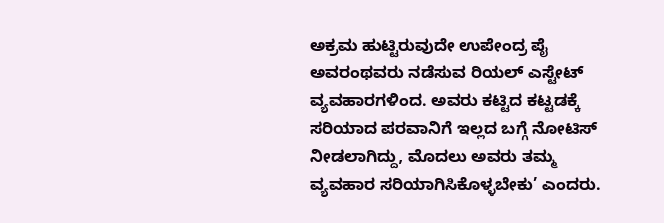ಅಕ್ರಮ ಹುಟ್ಟಿರುವುದೇ ಉಪೇಂದ್ರ ಪೈ ಅವರಂಥವರು ನಡೆಸುವ ರಿಯಲ್ ಎಸ್ಟೇಟ್ ವ್ಯವಹಾರಗಳಿಂದ. ಅವರು ಕಟ್ಟಿದ ಕಟ್ಟಡಕ್ಕೆ ಸರಿಯಾದ ಪರವಾನಿಗೆ ಇಲ್ಲದ ಬಗ್ಗೆ ನೋಟಿಸ್ ನೀಡಲಾಗಿದ್ದು, ಮೊದಲು ಅವರು ತಮ್ಮ ವ್ಯವಹಾರ ಸರಿಯಾಗಿಸಿಕೊಳ್ಳಬೇಕು’ ಎಂದರು.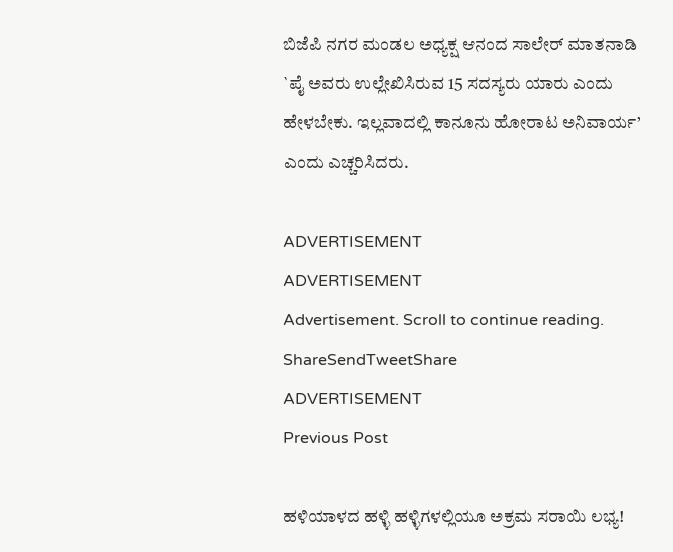ಬಿಜೆಪಿ ನಗರ ಮಂಡಲ ಅಧ್ಯಕ್ಷ ಆನಂದ ಸಾಲೇರ್ ಮಾತನಾಡಿ `ಪೈ ಅವರು ಉಲ್ಲೇಖಿಸಿರುವ 15 ಸದಸ್ಯರು ಯಾರು ಎಂದು ಹೇಳಬೇಕು. ಇಲ್ಲವಾದಲ್ಲಿ ಕಾನೂನು ಹೋರಾಟ ಅನಿವಾರ್ಯ’ ಎಂದು ಎಚ್ಚರಿಸಿದರು.

ADVERTISEMENT
ADVERTISEMENT
Advertisement. Scroll to continue reading.
ShareSendTweetShare
ADVERTISEMENT
Previous Post

ಹಳಿಯಾಳದ ಹಳ್ಳಿ ಹಳ್ಳಿಗಳಲ್ಲಿಯೂ ಅಕ್ರಮ ಸರಾಯಿ ಲಭ್ಯ!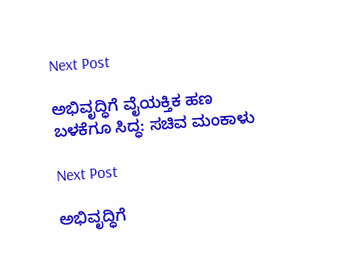Next Post

ಅಭಿವೃದ್ಧಿಗೆ ವೈಯಕ್ತಿಕ ಹಣ ಬಳಕೆಗೂ ಸಿದ್ಧ: ಸಚಿವ ಮಂಕಾಳು

Next Post

ಅಭಿವೃದ್ಧಿಗೆ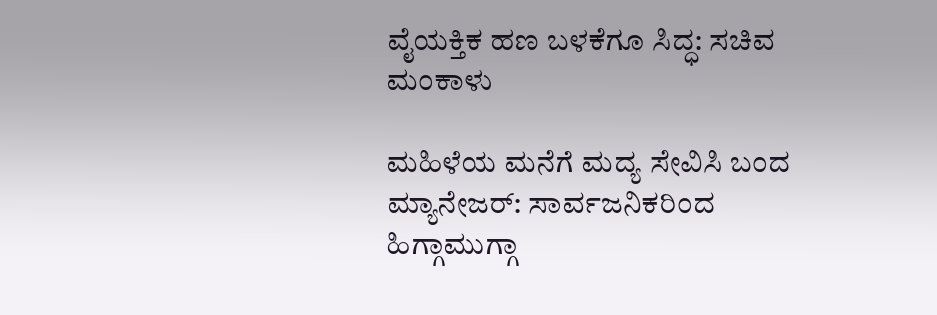ವೈಯಕ್ತಿಕ ಹಣ ಬಳಕೆಗೂ ಸಿದ್ಧ: ಸಚಿವ ಮಂಕಾಳು

ಮಹಿಳೆಯ ಮನೆಗೆ ಮದ್ಯ ಸೇವಿಸಿ ಬಂದ ಮ್ಯಾನೇಜರ್: ಸಾರ್ವಜನಿಕರಿಂದ ಹಿಗ್ಗಾಮುಗ್ಗಾ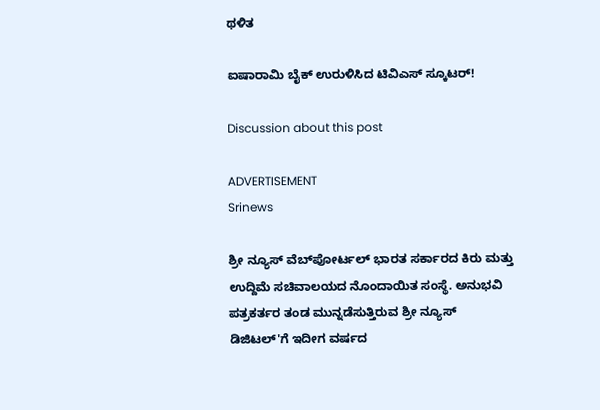ಥಳಿತ

ಐಷಾರಾಮಿ ಬೈಕ್ ಉರುಳಿಸಿದ ಟಿವಿಎಸ್ ಸ್ಕೂಟರ್!

Discussion about this post

ADVERTISEMENT
Srinews

ಶ್ರೀ ನ್ಯೂಸ್ ವೆಬ್‌ಪೋರ್ಟಲ್ ಭಾರತ ಸರ್ಕಾರದ ಕಿರು ಮತ್ತು ಉದ್ದಿಮೆ ಸಚಿವಾಲಯದ ನೊಂದಾಯಿತ ಸಂಸ್ಥೆ. ಅನುಭವಿ ಪತ್ರಕರ್ತರ ತಂಡ ಮುನ್ನಡೆಸುತ್ತಿರುವ ಶ್ರೀ ನ್ಯೂಸ್ ಡಿಜಿಟಲ್'ಗೆ ಇದೀಗ ವರ್ಷದ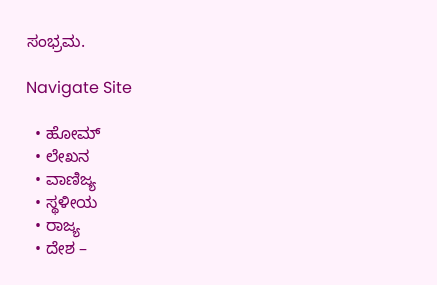ಸಂಭ್ರಮ.

Navigate Site

  • ಹೋಮ್
  • ಲೇಖನ
  • ವಾಣಿಜ್ಯ
  • ಸ್ಥಳೀಯ
  • ರಾಜ್ಯ
  • ದೇಶ –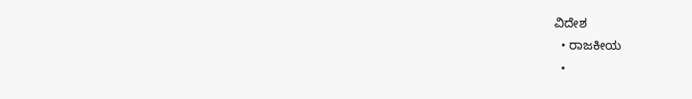ವಿದೇಶ
  • ರಾಜಕೀಯ
  •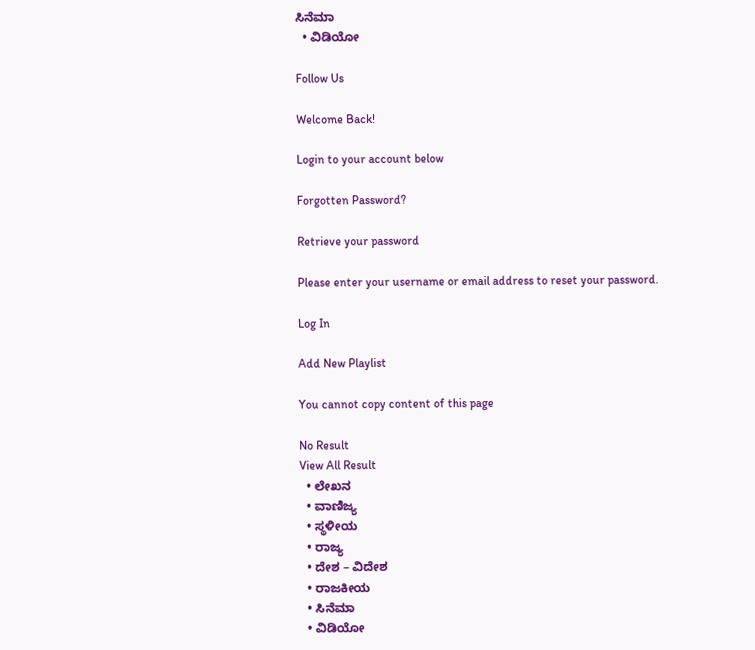ಸಿನೆಮಾ
  • ವಿಡಿಯೋ

Follow Us

Welcome Back!

Login to your account below

Forgotten Password?

Retrieve your password

Please enter your username or email address to reset your password.

Log In

Add New Playlist

You cannot copy content of this page

No Result
View All Result
  • ಲೇಖನ
  • ವಾಣಿಜ್ಯ
  • ಸ್ಥಳೀಯ
  • ರಾಜ್ಯ
  • ದೇಶ – ವಿದೇಶ
  • ರಾಜಕೀಯ
  • ಸಿನೆಮಾ
  • ವಿಡಿಯೋ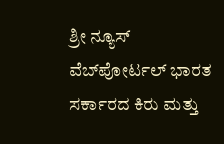ಶ್ರೀ ನ್ಯೂಸ್ ವೆಬ್‌ಪೋರ್ಟಲ್ ಭಾರತ ಸರ್ಕಾರದ ಕಿರು ಮತ್ತು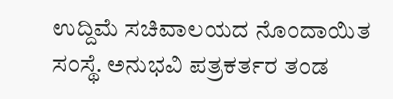ಉದ್ದಿಮೆ ಸಚಿವಾಲಯದ ನೊಂದಾಯಿತ ಸಂಸ್ಥೆ. ಅನುಭವಿ ಪತ್ರಕರ್ತರ ತಂಡ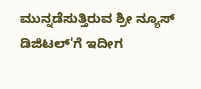ಮುನ್ನಡೆಸುತ್ತಿರುವ ಶ್ರೀ ನ್ಯೂಸ್ ಡಿಜಿಟಲ್'ಗೆ ಇದೀಗ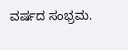ವರ್ಷದ ಸಂಭ್ರಮ.